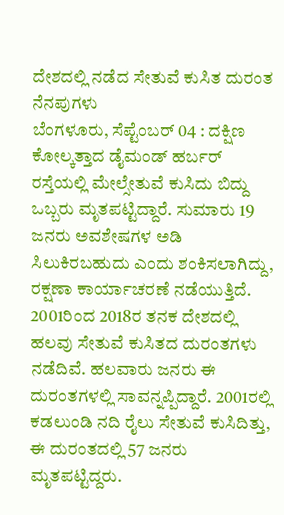ದೇಶದಲ್ಲಿ ನಡೆದ ಸೇತುವೆ ಕುಸಿತ ದುರಂತ ನೆನಪುಗಳು
ಬೆಂಗಳೂರು, ಸೆಪ್ಟೆಂಬರ್ 04 : ದಕ್ಷಿಣ ಕೋಲ್ಕತ್ತಾದ ಡೈಮಂಡ್ ಹರ್ಬರ್ ರಸ್ತೆಯಲ್ಲಿ ಮೇಲ್ಸೇತುವೆ ಕುಸಿದು ಬಿದ್ದು ಒಬ್ಬರು ಮೃತಪಟ್ಟಿದ್ದಾರೆ. ಸುಮಾರು 19 ಜನರು ಅವಶೇಷಗಳ ಅಡಿ ಸಿಲುಕಿರಬಹುದು ಎಂದು ಶಂಕಿಸಲಾಗಿದ್ದು, ರಕ್ಷಣಾ ಕಾರ್ಯಾಚರಣೆ ನಡೆಯುತ್ತಿದೆ.
2001ರಿಂದ 2018ರ ತನಕ ದೇಶದಲ್ಲಿ ಹಲವು ಸೇತುವೆ ಕುಸಿತದ ದುರಂತಗಳು ನಡೆದಿವೆ. ಹಲವಾರು ಜನರು ಈ ದುರಂತಗಳಲ್ಲಿ ಸಾವನ್ನಪ್ಪಿದ್ದಾರೆ. 2001ರಲ್ಲಿ ಕಡಲುಂಡಿ ನದಿ ರೈಲು ಸೇತುವೆ ಕುಸಿದಿತ್ತು, ಈ ದುರಂತದಲ್ಲಿ 57 ಜನರು ಮೃತಪಟ್ಟಿದ್ದರು.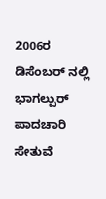2006ರ ಡಿಸೆಂಬರ್ ನಲ್ಲಿ ಭಾಗಲ್ಪುರ್ ಪಾದಚಾರಿ ಸೇತುವೆ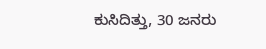ಕುಸಿದಿತ್ತು, 30 ಜನರು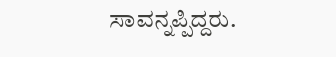ಸಾವನ್ನಪ್ಪಿದ್ದರು.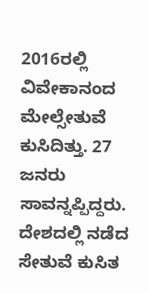2016ರಲ್ಲಿ ವಿವೇಕಾನಂದ ಮೇಲ್ಸೇತುವೆ ಕುಸಿದಿತ್ತು. 27 ಜನರು ಸಾವನ್ನಪ್ಪಿದ್ದರು. ದೇಶದಲ್ಲಿ ನಡೆದ ಸೇತುವೆ ಕುಸಿತ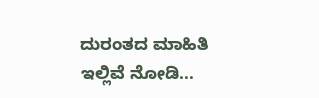ದುರಂತದ ಮಾಹಿತಿ ಇಲ್ಲಿವೆ ನೋಡಿ...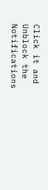Click it and Unblock the Notifications